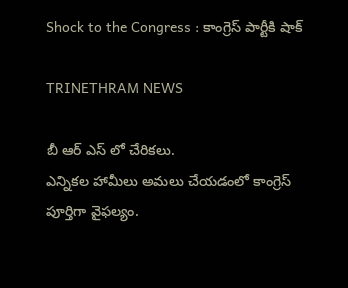Shock to the Congress : కాంగ్రెస్ పార్టీకి షాక్

TRINETHRAM NEWS

బీ ఆర్ ఎస్ లో చేరికలు.
ఎన్నికల హామీలు అమలు చేయడంలో కాంగ్రెస్ పూర్తిగా వైఫల్యం.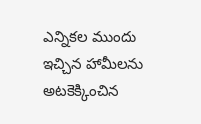ఎన్నికల ముందు ఇచ్చిన హామీలను అటకెక్కించిన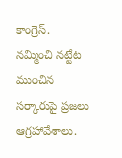కాంగ్రెస్.
నమ్మించి నట్టేట ముంచిన సర్కారుపై ప్రజలు ఆగ్రహావేశాలు.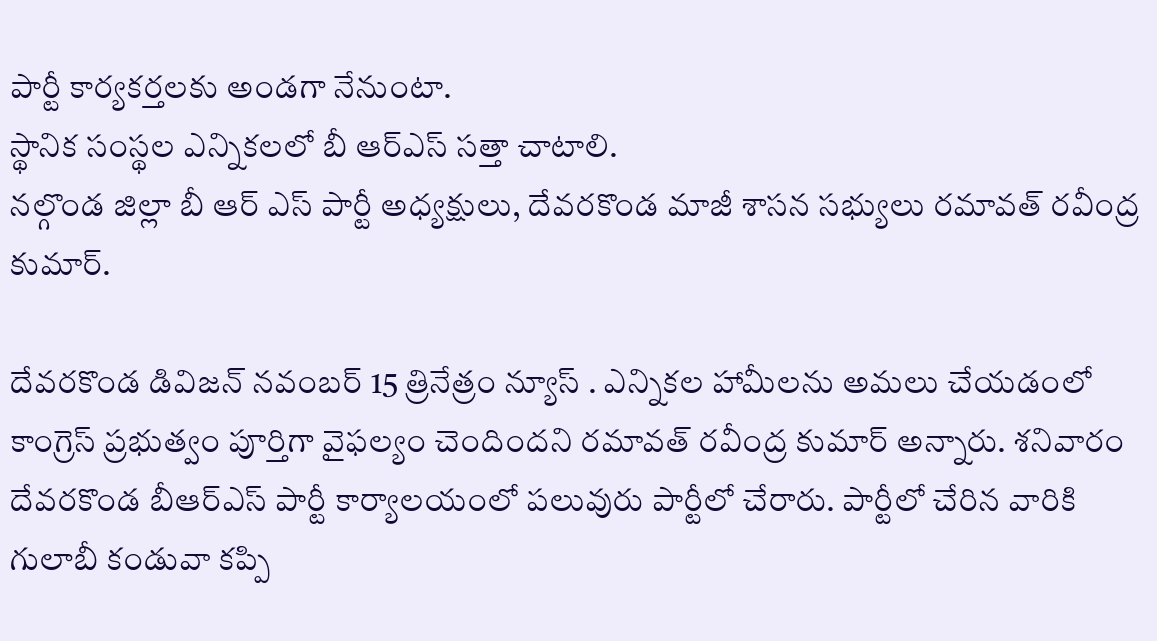పార్టీ కార్యకర్తలకు అండగా నేనుంటా.
స్థానిక సంస్థల ఎన్నికలలో బీ ఆర్ఎస్ సత్తా చాటాలి.
నల్గొండ జిల్లా బీ ఆర్ ఎస్ పార్టీ అధ్యక్షులు, దేవరకొండ మాజీ శాసన సభ్యులు రమావత్ రవీంద్ర కుమార్.

దేవరకొండ డివిజన్ నవంబర్ 15 త్రినేత్రం న్యూస్ . ఎన్నికల హామీలను అమలు చేయడంలో కాంగ్రెస్ ప్రభుత్వం పూర్తిగా వైఫల్యం చెందిందని రమావత్ రవీంద్ర కుమార్ అన్నారు. శనివారం దేవరకొండ బీఆర్ఎస్ పార్టీ కార్యాలయంలో పలువురు పార్టీలో చేరారు. పార్టీలో చేరిన వారికి గులాబీ కండువా కప్పి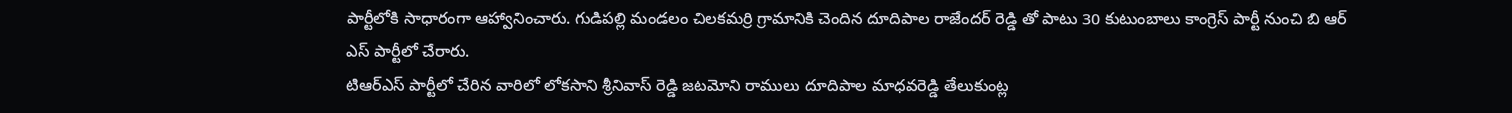పార్టీలోకి సాధారంగా ఆహ్వానించారు. గుడిపల్లి మండలం చిలకమర్రి గ్రామానికి చెందిన దూదిపాల రాజేందర్ రెడ్డి తో పాటు 30 కుటుంబాలు కాంగ్రెస్ పార్టీ నుంచి బి ఆర్ ఎస్ పార్టీలో చేరారు.
టిఆర్ఎస్ పార్టీలో చేరిన వారిలో లోకసాని శ్రీనివాస్ రెడ్డి జటమోని రాములు దూదిపాల మాధవరెడ్డి తేలుకుంట్ల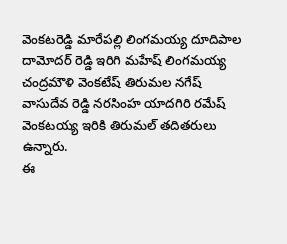వెంకటరెడ్డి మారేపల్లి లింగమయ్య దూదిపాల దామోదర్ రెడ్డి ఇరిగి మహేష్ లింగమయ్య చంద్రమౌళి వెంకటేష్ తిరుమల నగేష్ వాసుదేవ రెడ్డి నరసింహ యాదగిరి రమేష్ వెంకటయ్య ఇరికి తిరుమల్ తదితరులు ఉన్నారు.
ఈ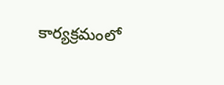కార్యక్రమంలో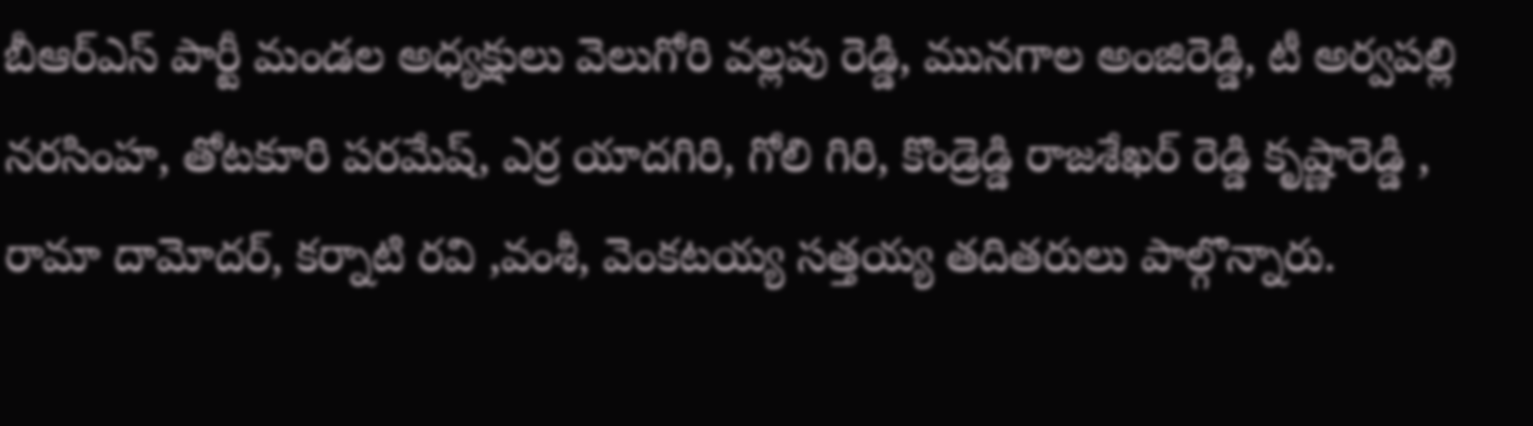బీఆర్ఎస్ పార్టీ మండల అధ్యక్షులు వెలుగోరి వల్లపు రెడ్డి, మునగాల అంజిరెడ్డి, టీ అర్వపల్లి నరసింహ, తోటకూరి పరమేష్, ఎర్ర యాదగిరి, గోలి గిరి, కొండ్రెడ్డి రాజశేఖర్ రెడ్డి కృష్ణారెడ్డి , రామా దామోదర్, కర్నాటి రవి ,వంశీ, వెంకటయ్య సత్తయ్య తదితరులు పాల్గొన్నారు.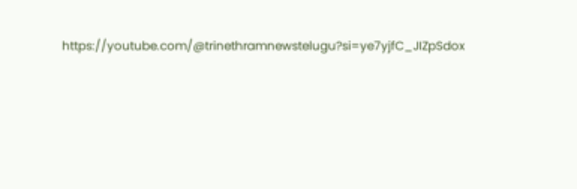https://youtube.com/@trinethramnewstelugu?si=ye7yjfC_JIZpSdox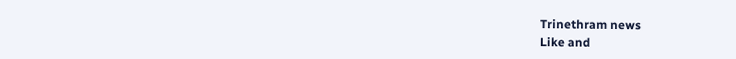Trinethram news
Like and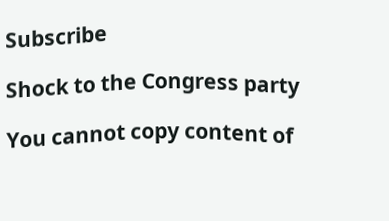Subscribe

Shock to the Congress party

You cannot copy content of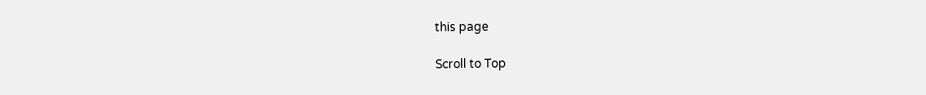this page

Scroll to Top